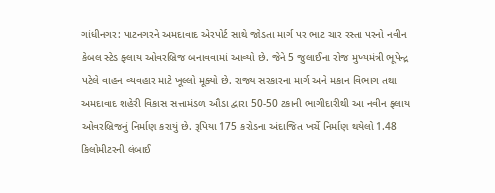ગાંધીનગર: પાટનગરને અમદાવાદ એરપોર્ટ સાથે જોડતા માર્ગ પર ભાટ ચાર રસ્તા પરનો નવીન કેબલ સ્ટેડ ફ્લાય ઓવરબ્રિજ બનાવવામાં આવ્યો છે. જેને 5 જુલાઈના રોજ મુખ્યમંત્રી ભૂપેન્દ્ર પટેલે વાહન વ્યવહાર માટે ખૂલ્લો મૂક્યો છે. રાજ્ય સરકારના માર્ગ અને મકાન વિભાગ તથા અમદાવાદ શહેરી વિકાસ સત્તામંડળ ઔડા દ્વારા 50-50 ટકાની ભાગીદારીથી આ નવીન ફ્લાય ઓવરબ્રિજનું નિર્માણ કરાયું છે. રૂપિયા 175 કરોડના અંદાજિત ખર્ચે નિર્માણ થયેલો 1.48 કિલોમીટરની લંબાઈ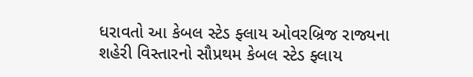ધરાવતો આ કેબલ સ્ટેડ ફ્લાય ઓવરબ્રિજ રાજ્યના શહેરી વિસ્તારનો સૌપ્રથમ કેબલ સ્ટેડ ફ્લાય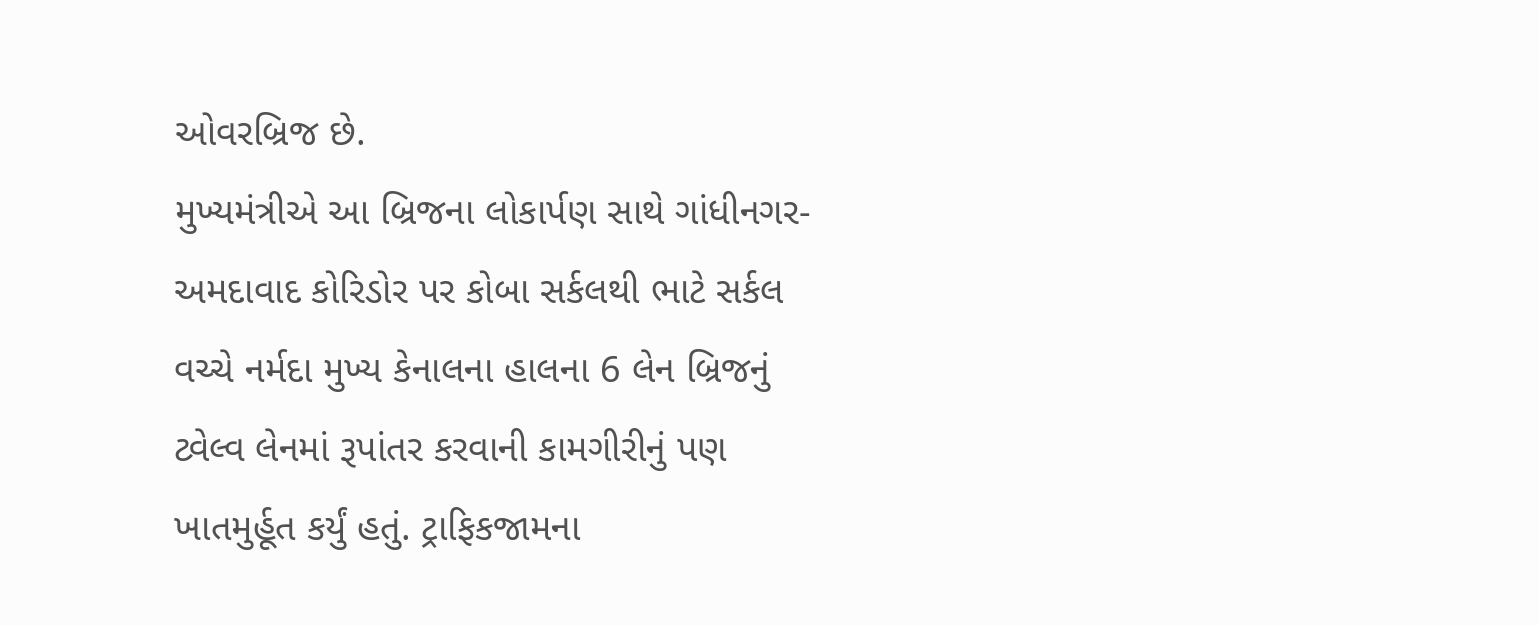ઓવરબ્રિજ છે.
મુખ્યમંત્રીએ આ બ્રિજના લોકાર્પણ સાથે ગાંધીનગર-અમદાવાદ કોરિડોર પર કોબા સર્કલથી ભાટે સર્કલ વચ્ચે નર્મદા મુખ્ય કેનાલના હાલના 6 લેન બ્રિજનું ટ્વેલ્વ લેનમાં રૂપાંતર કરવાની કામગીરીનું પણ ખાતમુર્હૂત કર્યું હતું. ટ્રાફિકજામના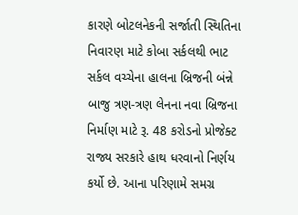કારણે બોટલનેકની સર્જાતી સ્થિતિના નિવારણ માટે કોબા સર્કલથી ભાટ સર્કલ વચ્ચેના હાલના બ્રિજની બંન્ને બાજુ ત્રણ-ત્રણ લેનના નવા બ્રિજના નિર્માણ માટે રૂ. 48 કરોડનો પ્રોજેક્ટ રાજ્ય સરકારે હાથ ધરવાનો નિર્ણય કર્યો છે. આના પરિણામે સમગ્ર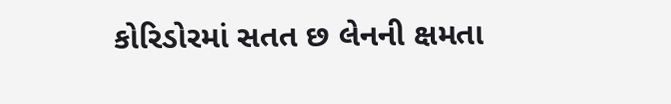કોરિડોરમાં સતત છ લેનની ક્ષમતા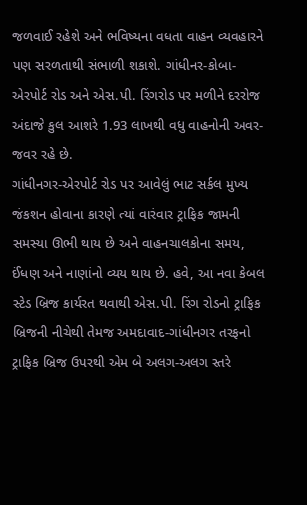જળવાઈ રહેશે અને ભવિષ્યના વધતા વાહન વ્યવહારને પણ સરળતાથી સંભાળી શકાશે. ગાંધીનર-કોબા-એરપોર્ટ રોડ અને એસ.પી. રિંગરોડ પર મળીને દરરોજ અંદાજે કુલ આશરે 1.93 લાખથી વધુ વાહનોની અવર-જવર રહે છે.
ગાંધીનગર-એરપોર્ટ રોડ પર આવેલું ભાટ સર્કલ મુખ્ય જંકશન હોવાના કારણે ત્યાં વારંવાર ટ્રાફિક જામની સમસ્યા ઊભી થાય છે અને વાહનચાલકોના સમય, ઈંધણ અને નાણાંનો વ્યય થાય છે. હવે, આ નવા કેબલ સ્ટેડ બ્રિજ કાર્યરત થવાથી એસ.પી. રિંગ રોડનો ટ્રાફિક બ્રિજની નીચેથી તેમજ અમદાવાદ-ગાંધીનગર તરફનો ટ્રાફિક બ્રિજ ઉપરથી એમ બે અલગ-અલગ સ્તરે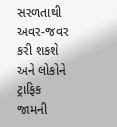સરળતાથી અવર-જવર કરી શકશે અને લોકોને ટ્રાફિક જામની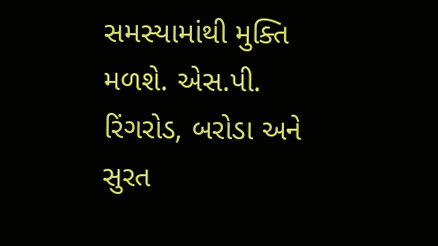સમસ્યામાંથી મુક્તિ મળશે. એસ.પી. રિંગરોડ, બરોડા અને સુરત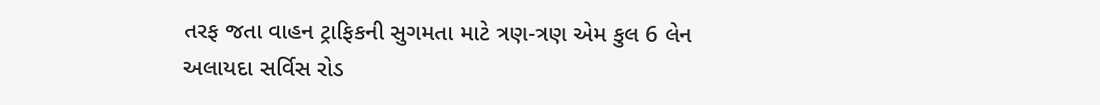તરફ જતા વાહન ટ્રાફિકની સુગમતા માટે ત્રણ-ત્રણ એમ કુલ 6 લેન અલાયદા સર્વિસ રોડ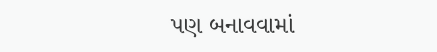પણ બનાવવામાં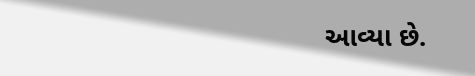આવ્યા છે.